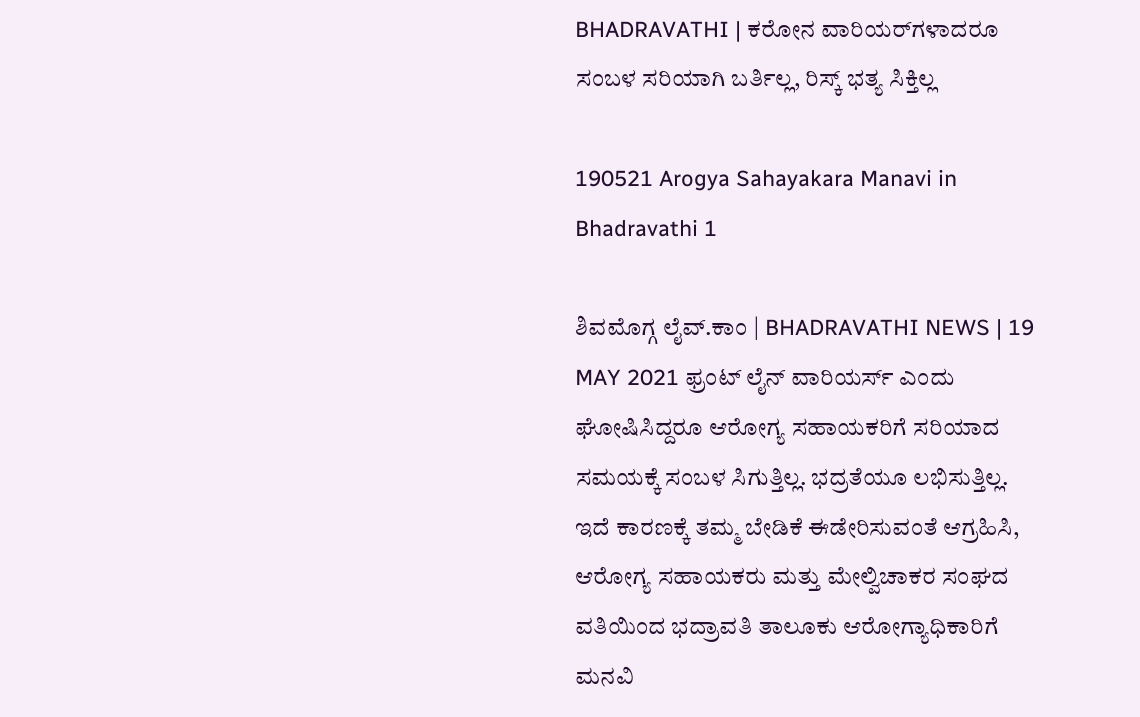BHADRAVATHI | ಕರೋನ ವಾರಿಯರ್‌ಗಳಾದರೂ ಸಂಬಳ ಸರಿಯಾಗಿ ಬರ್ತಿಲ್ಲ, ರಿಸ್ಕ್ ಭತ್ಯ ಸಿಕ್ತಿಲ್ಲ

190521 Arogya Sahayakara Manavi in Bhadravathi 1

ಶಿವಮೊಗ್ಗ ಲೈವ್.ಕಾಂ | BHADRAVATHI NEWS | 19 MAY 2021 ಫ್ರಂಟ್ ಲೈನ್ ವಾರಿಯರ್ಸ್ ಎಂದು ಘೋಷಿಸಿದ್ದರೂ ಆರೋಗ್ಯ ಸಹಾಯಕರಿಗೆ ಸರಿಯಾದ ಸಮಯಕ್ಕೆ ಸಂಬಳ ಸಿಗುತ್ತಿಲ್ಲ. ಭದ್ರತೆಯೂ ಲಭಿಸುತ್ತಿಲ್ಲ. ಇದೆ ಕಾರಣಕ್ಕೆ ತಮ್ಮ ಬೇಡಿಕೆ ಈಡೇರಿಸುವಂತೆ ಆಗ್ರಹಿಸಿ, ಆರೋಗ್ಯ ಸಹಾಯಕರು ಮತ್ತು ಮೇಲ್ವಿಚಾಕರ ಸಂಘದ ವತಿಯಿಂದ ಭದ್ರಾವತಿ ತಾಲೂಕು ಆರೋಗ್ಯಾಧಿಕಾರಿಗೆ ಮನವಿ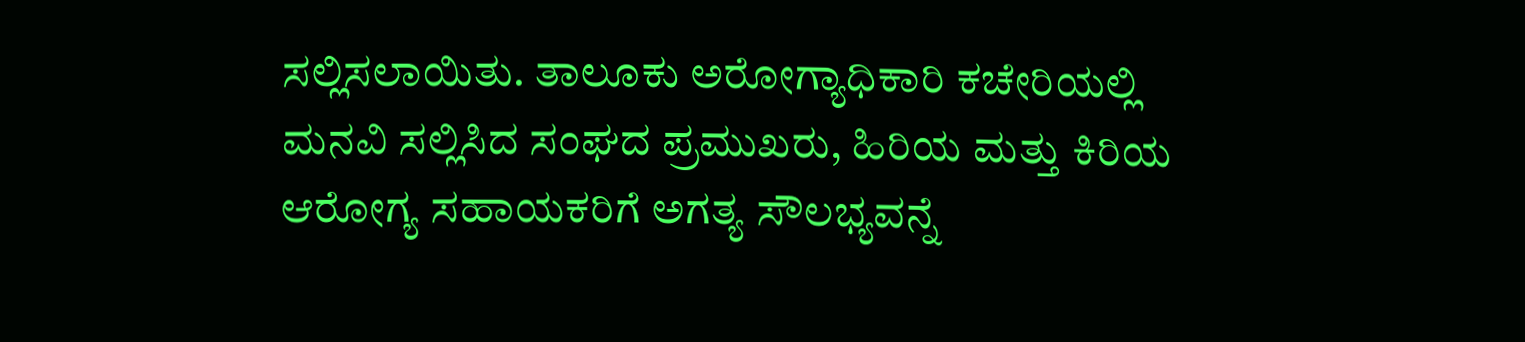ಸಲ್ಲಿಸಲಾಯಿತು. ತಾಲೂಕು ಅರೋಗ್ಯಾಧಿಕಾರಿ ಕಚೇರಿಯಲ್ಲಿ ಮನವಿ ಸಲ್ಲಿಸಿದ ಸಂಘದ ಪ್ರಮುಖರು, ಹಿರಿಯ ಮತ್ತು ಕಿರಿಯ ಆರೋಗ್ಯ ಸಹಾಯಕರಿಗೆ ಅಗತ್ಯ ಸೌಲಭ್ಯವನ್ನೆ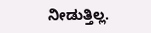ನೀಡುತ್ತಿಲ್ಲ.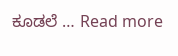ಕೂಡಲೆ … Read more